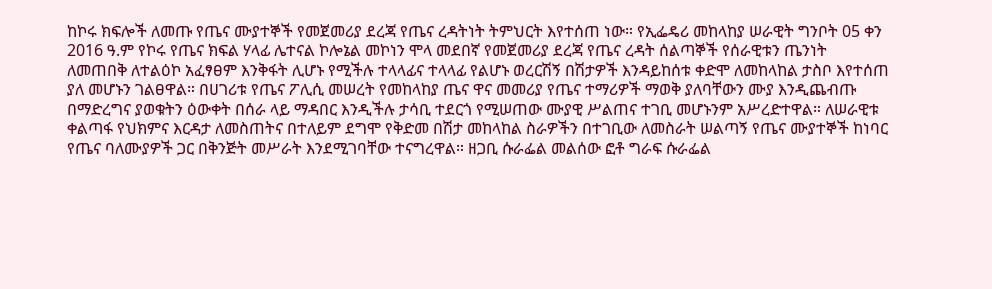ከኮሩ ክፍሎች ለመጡ የጤና ሙያተኞች የመጀመሪያ ደረጃ የጤና ረዳትነት ትምህርት እየተሰጠ ነው። የኢፌዴሪ መከላከያ ሠራዊት ግንቦት 05 ቀን 2016 ዓ.ም የኮሩ የጤና ክፍል ሃላፊ ሌተናል ኮሎኔል መኮነን ሞላ መደበኛ የመጀመሪያ ደረጃ የጤና ረዳት ሰልጣኞች የሰራዊቱን ጤንነት ለመጠበቅ ለተልዕኮ አፈፃፀም እንቅፋት ሊሆኑ የሚችሉ ተላላፊና ተላላፊ የልሆኑ ወረርሽኝ በሽታዎች እንዳይከሰቱ ቀድሞ ለመከላከል ታስቦ እየተሰጠ ያለ መሆኑን ገልፀዋል። በሀገሪቱ የጤና ፖሊሲ መሠረት የመከላከያ ጤና ዋና መመሪያ የጤና ተማሪዎች ማወቅ ያለባቸውን ሙያ እንዲጨብጡ በማድረግና ያወቁትን ዕውቀት በሰራ ላይ ማዳበር እንዲችሉ ታሳቢ ተደርጎ የሚሠጠው ሙያዊ ሥልጠና ተገቢ መሆኑንም አሥረድተዋል። ለሠራዊቱ ቀልጣፋ የህክምና እርዳታ ለመስጠትና በተለይም ደግሞ የቅድመ በሽታ መከላከል ስራዎችን በተገቢው ለመስራት ሠልጣኝ የጤና ሙያተኞች ከነባር የጤና ባለሙያዎች ጋር በቅንጅት መሥራት እንደሚገባቸው ተናግረዋል። ዘጋቢ ሱራፌል መልሰው ፎቶ ግራፍ ሱራፌል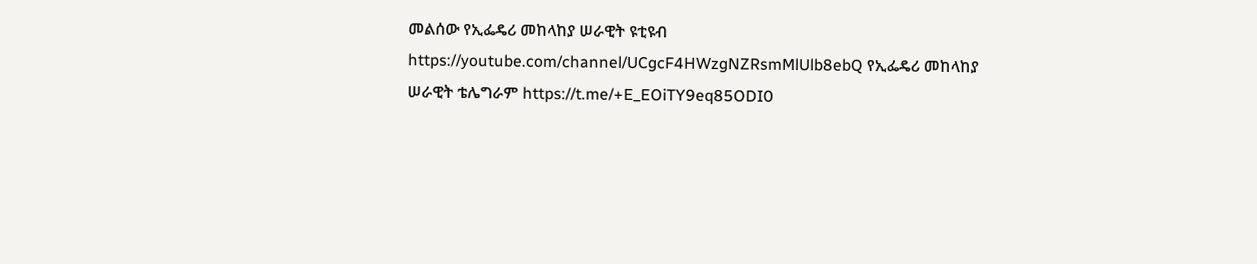መልሰው የኢፌዴሪ መከላከያ ሠራዊት ዩቲዩብ https://youtube.com/channel/UCgcF4HWzgNZRsmMlUlb8ebQ የኢፌዴሪ መከላከያ ሠራዊት ቴሌግራም https://t.me/+E_EOiTY9eq85ODI0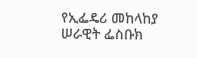የኢፌዴሪ መከላከያ ሠራዊት ፌስቡክ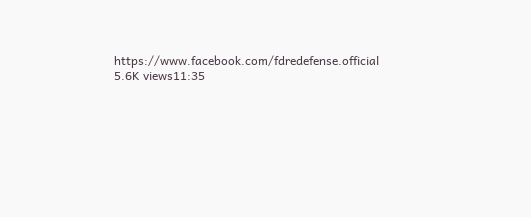https://www.facebook.com/fdredefense.official 5.6K views11:35